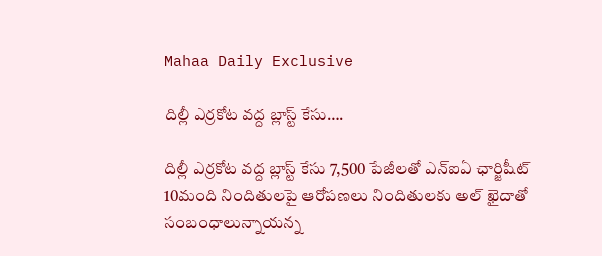Mahaa Daily Exclusive

దిల్లీ ఎర్రకోట వద్ద బ్లాస్ట్ కేసు….

దిల్లీ ఎర్రకోట వద్ద బ్లాస్ట్ కేసు 7,500 పేజీలతో ఎన్ఐఏ ఛార్జిషీట్‌ 10మంది నిందితులపై ఆరోపణలు నిందితులకు అల్ ఖైదాతో సంబంధాలున్నాయన్న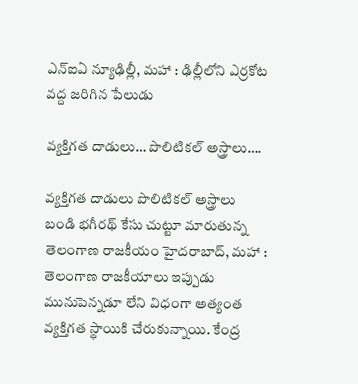ఎన్ఐఏ న్యూఢిల్లీ, మహా : ఢిల్లీలోని ఎర్రకోట వద్ద జరిగిన పేలుడు

వ్యక్తిగత దాడులు… పొలిటికల్ అస్త్రాలు….

వ్యక్తిగత దాడులు పొలిటికల్ అస్త్రాలు బండి భగీరథ్ కేసు చుట్టూ మారుతున్న తెలంగాణ రాజకీయం హైదరాబాద్, మహా : తెలంగాణ రాజకీయాలు ఇప్పుడు మునుపెన్నడూ లేని విధంగా అత్యంత వ్యక్తిగత స్థాయికి చేరుకున్నాయి. కేంద్ర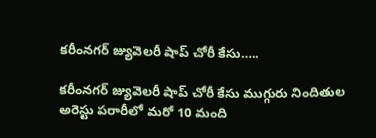కరీంనగర్‌ జ్యువెలరీ షాప్‌ చోరీ కేసు…..

కరీంనగర్‌ జ్యువెలరీ షాప్‌ చోరీ కేసు ముగ్గురు నిందితుల అరెస్టు పరారీలో మరో 10 మంది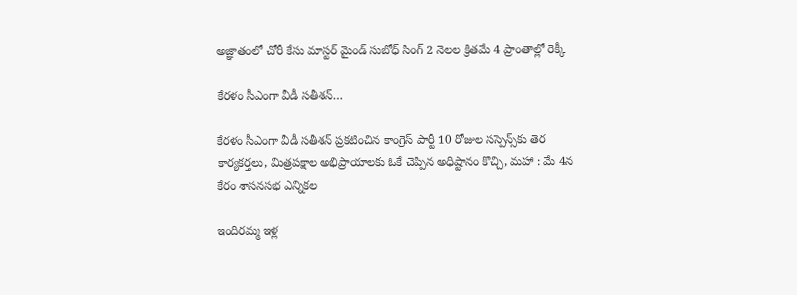అజ్ఞాతంలో చోరీ కేసు మాస్టర్ మైండ్ సుబోధ్ సింగ్ 2 నెలల క్రితమే 4 ప్రాంతాల్లో రెక్కీ

కేరళం సీఎంగా వీడీ సతీశన్…

కేరళం సీఎంగా వీడీ సతీశన్ ప్రకటించిన కాంగ్రెస్ పార్టీ 10 రోజుల సస్పెన్స్‌కు తెర కార్యకర్తలు, మిత్రపక్షాల అభిప్రాయాలకు ఓకే చెప్పిన అధిష్టానం కొచ్చి, మహా : మే 4న కేరం శాసనసభ ఎన్నికల

ఇందిరమ్మ ఇళ్ల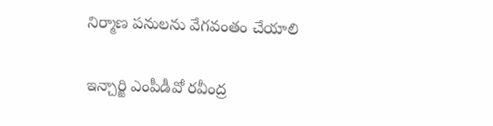నిర్మాణ పనులను వేగవంతం చేయాలి

ఇన్చార్జి ఎంపీడీవో రవీంద్ర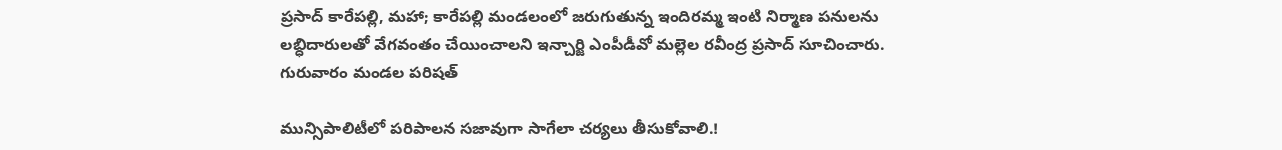ప్రసాద్ కారేపల్లి, మహా; కారేపల్లి మండలంలో జరుగుతున్న ఇందిరమ్మ ఇంటి నిర్మాణ పనులను లబ్ధిదారులతో వేగవంతం చేయించాలని ఇన్చార్జి ఎంపీడీవో మల్లెల రవీంద్ర ప్రసాద్ సూచించారు. గురువారం మండల పరిషత్

మున్సిపాలిటీలో పరిపాలన సజావుగా సాగేలా చర్యలు తీసుకోవాలి.!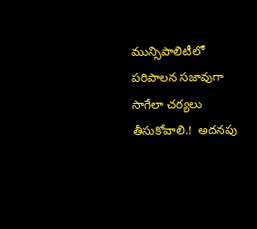మున్సిపాలిటీలో పరిపాలన సజావుగా సాగేలా చర్యలు తీసుకోవాలి.!  అదనపు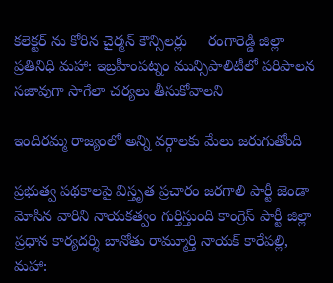కలెక్టర్ ను కోరిన చైర్మన్ కౌన్సిలర్లు     రంగారెడ్డి జిల్లా ప్రతినిధి మహా: ఇబ్రహీంపట్నం మున్సిపాలిటీలో పరిపాలన సజావుగా సాగేలా చర్యలు తీసుకోవాలని

ఇందిరమ్మ రాజ్యంలో అన్ని వర్గాలకు మేలు జరుగుతోంది

ప్రభుత్వ పథకాలపై విస్తృత ప్రచారం జరగాలి పార్టీ జెండా మోసిన వారిని నాయకత్వం గుర్తిస్తుంది కాంగ్రెస్ పార్టీ జిల్లా ప్రధాన కార్యదర్శి బానోతు రామ్మూర్తి నాయక్ కారేపల్లి, మహా: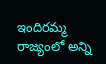ఇందిరమ్మ రాజ్యంలో అన్ని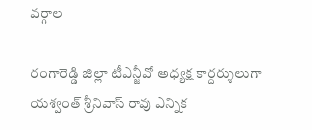వర్గాల

రంగారెడ్డి జిల్లా టీఎన్జీవో అధ్యక్ష కార్దర్శులుగా యశ్వంత్ శ్రీనివాస్ రావు ఎన్నిక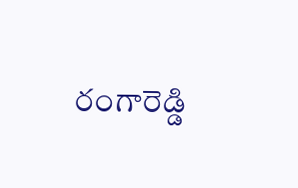రంగారెడ్డి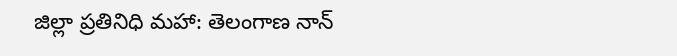జిల్లా ప్రతినిధి మహా: తెలంగాణ నాన్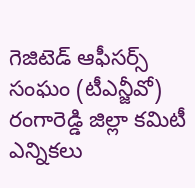గెజిటెడ్ ఆఫీసర్స్ సంఘం (టీఎన్జీవో) రంగారెడ్డి జిల్లా కమిటీ ఎన్నికలు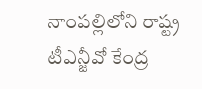నాంపల్లిలోని రాష్ట్ర టీఎన్జీవో కేంద్ర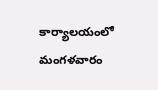కార్యాలయంలో మంగళవారం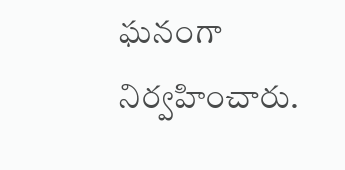ఘనంగా నిర్వహించారు.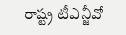రాష్ట్ర టీఎన్జీవో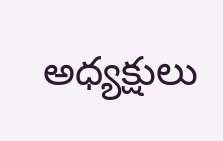అధ్యక్షులు